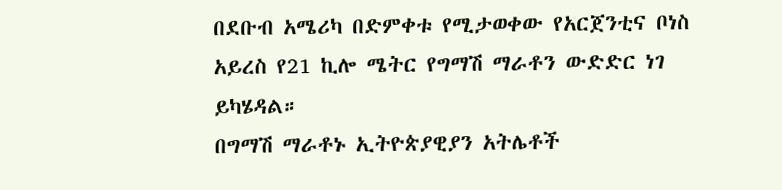በደቡብ አሜሪካ በድምቀቱ የሚታወቀው የአርጀንቲና ቦነስ አይረስ የ21 ኪሎ ሜትር የግማሽ ማራቶን ውድድር ነገ ይካሄዳል።
በግማሽ ማራቶኑ ኢትዮጵያዊያን አትሌቶች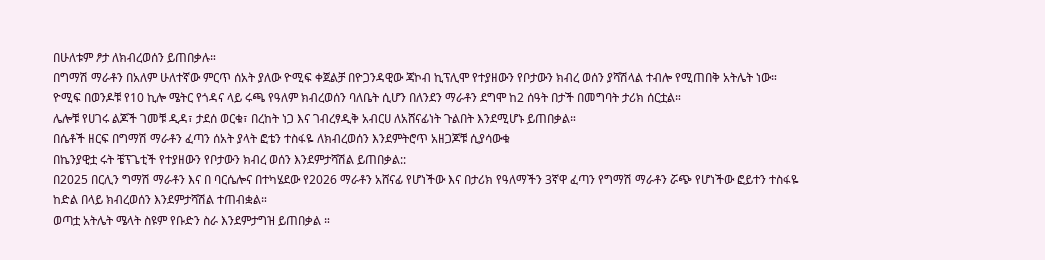በሁለቱም ፆታ ለክብረወሰን ይጠበቃሉ።
በግማሽ ማራቶን በአለም ሁለተኛው ምርጥ ሰአት ያለው ዮሚፍ ቀጀልቻ በዮጋንዳዊው ጃኮብ ኪፕሊሞ የተያዘውን የቦታውን ክብረ ወሰን ያሻሽላል ተብሎ የሚጠበቅ አትሌት ነው።
ዮሚፍ በወንዶቹ የ10 ኪሎ ሜትር የጎዳና ላይ ሩጫ የዓለም ክብረወሰን ባለቤት ሲሆን በለንደን ማራቶን ደግሞ ከ2 ሰዓት በታች በመግባት ታሪክ ሰርቷል።
ሌሎቹ የሀገሩ ልጆች ገመቹ ዲዳ፣ ታደሰ ወርቁ፣ በረከት ነጋ እና ገብረፃዲቅ አብርሀ ለአሸናፊነት ጉልበት እንደሚሆኑ ይጠበቃል።
በሴቶች ዘርፍ በግማሽ ማራቶን ፈጣን ሰአት ያላት ፎቴን ተስፋዬ ለክብረወሰን እንደምትሮጥ አዘጋጆቹ ሲያሳውቁ
በኬንያዊቷ ሩት ቼፕጌቲች የተያዘውን የቦታውን ክብረ ወሰን እንደምታሻሽል ይጠበቃል::
በ2025 በርሊን ግማሽ ማራቶን እና በ ባርሴሎና በተካሄደው የ2026 ማራቶን አሸናፊ የሆነችው እና በታሪክ የዓለማችን 3ኛዋ ፈጣን የግማሽ ማራቶን ሯጭ የሆነችው ፎይተን ተስፋዬ ከድል በላይ ክብረወሰን እንደምታሻሽል ተጠብቋል።
ወጣቷ አትሌት ሜላት ስዩም የቡድን ስራ እንደምታግዝ ይጠበቃል ።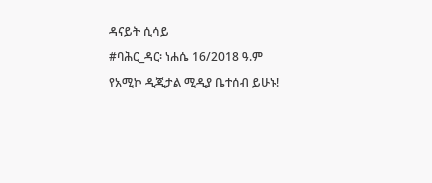ዳናይት ሲሳይ
#ባሕር_ዳር፡ ነሐሴ 16/2018 ዓ.ም
የአሚኮ ዲጂታል ሚዲያ ቤተሰብ ይሁኑ!